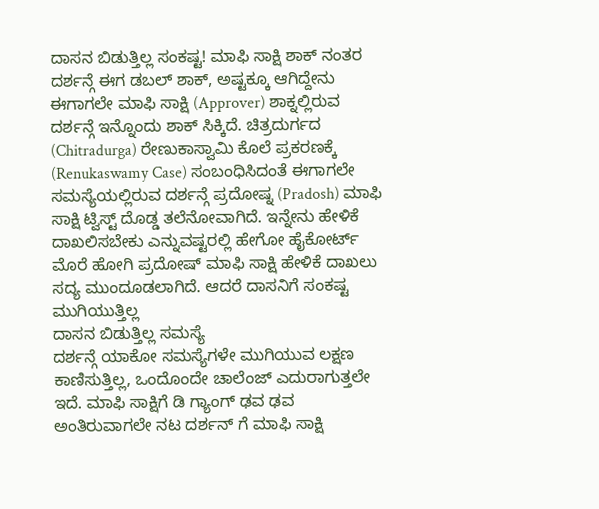ದಾಸನ ಬಿಡುತ್ತಿಲ್ಲ ಸಂಕಷ್ಟ! ಮಾಫಿ ಸಾಕ್ಷಿ ಶಾಕ್ ನಂತರ ದರ್ಶನ್ಗೆ ಈಗ ಡಬಲ್ ಶಾಕ್, ಅಷ್ಟಕ್ಕೂ ಆಗಿದ್ದೇನು
ಈಗಾಗಲೇ ಮಾಫಿ ಸಾಕ್ಷಿ (Approver) ಶಾಕ್ನಲ್ಲಿರುವ ದರ್ಶನ್ಗೆ ಇನ್ನೊಂದು ಶಾಕ್ ಸಿಕ್ಕಿದೆ. ಚಿತ್ರದುರ್ಗದ (Chitradurga) ರೇಣುಕಾಸ್ವಾಮಿ ಕೊಲೆ ಪ್ರಕರಣಕ್ಕೆ (Renukaswamy Case) ಸಂಬಂಧಿಸಿದಂತೆ ಈಗಾಗಲೇ ಸಮಸ್ಯೆಯಲ್ಲಿರುವ ದರ್ಶನ್ಗೆ ಪ್ರದೋಷ್ನ (Pradosh) ಮಾಫಿ ಸಾಕ್ಷಿ ಟ್ವಿಸ್ಟ್ ದೊಡ್ಡ ತಲೆನೋವಾಗಿದೆ. ಇನ್ನೇನು ಹೇಳಿಕೆ ದಾಖಲಿಸಬೇಕು ಎನ್ನುವಷ್ಟರಲ್ಲಿ ಹೇಗೋ ಹೈಕೋರ್ಟ್ ಮೊರೆ ಹೋಗಿ ಪ್ರದೋಷ್ ಮಾಫಿ ಸಾಕ್ಷಿ ಹೇಳಿಕೆ ದಾಖಲು ಸದ್ಯ ಮುಂದೂಡಲಾಗಿದೆ. ಆದರೆ ದಾಸನಿಗೆ ಸಂಕಷ್ಟ ಮುಗಿಯುತ್ತಿಲ್ಲ
ದಾಸನ ಬಿಡುತ್ತಿಲ್ಲ ಸಮಸ್ಯೆ
ದರ್ಶನ್ಗೆ ಯಾಕೋ ಸಮಸ್ಯೆಗಳೇ ಮುಗಿಯುವ ಲಕ್ಷಣ ಕಾಣಿಸುತ್ತಿಲ್ಲ, ಒಂದೊಂದೇ ಚಾಲೆಂಜ್ ಎದುರಾಗುತ್ತಲೇ ಇದೆ. ಮಾಫಿ ಸಾಕ್ಷಿಗೆ ಡಿ ಗ್ಯಾಂಗ್ ಢವ ಢವ ಅಂತಿರುವಾಗಲೇ ನಟ ದರ್ಶನ್ ಗೆ ಮಾಫಿ ಸಾಕ್ಷಿ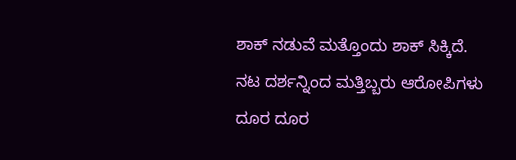ಶಾಕ್ ನಡುವೆ ಮತ್ತೊಂದು ಶಾಕ್ ಸಿಕ್ಕಿದೆ.
ನಟ ದರ್ಶನ್ನಿಂದ ಮತ್ತಿಬ್ಬರು ಆರೋಪಿಗಳು ದೂರ ದೂರ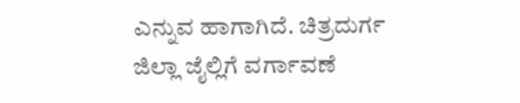ಎನ್ನುವ ಹಾಗಾಗಿದೆ. ಚಿತ್ರದುರ್ಗ ಜಿಲ್ಲಾ ಜೈಲ್ಲಿಗೆ ವರ್ಗಾವಣೆ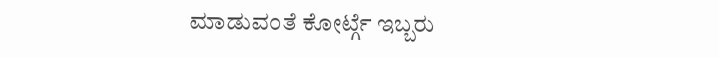ಮಾಡುವಂತೆ ಕೋರ್ಟ್ಗೆ ಇಬ್ಬರು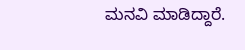ಮನವಿ ಮಾಡಿದ್ದಾರೆ.